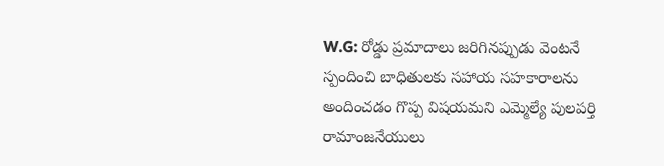W.G: రోడ్డు ప్రమాదాలు జరిగినప్పుడు వెంటనే స్పందించి బాధితులకు సహాయ సహకారాలను అందించడం గొప్ప విషయమని ఎమ్మెల్యే పులపర్తి రామాంజనేయులు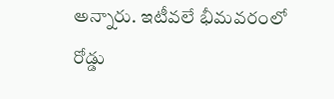అన్నారు. ఇటీవలే భీమవరంలో రోడ్డు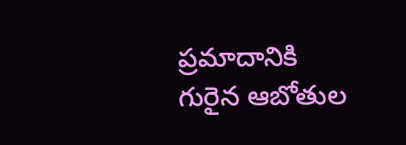ప్రమాదానికి గురైన ఆబోతుల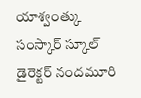యాశ్వంత్కు సంస్కార్ స్కూల్ డైరెక్టర్ నందమూరి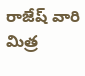రాజేష్ వారి మిత్ర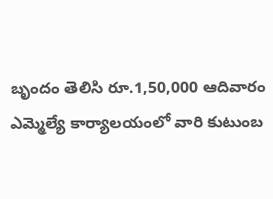బృందం తెలిసి రూ.1,50,000 ఆదివారం ఎమ్మెల్యే కార్యాలయంలో వారి కుటుంబ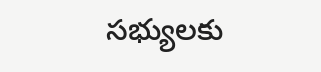సభ్యులకు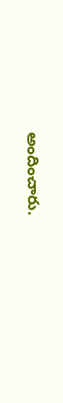అందించారు.